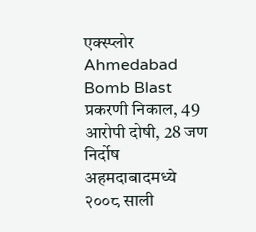एक्स्प्लोर
Ahmedabad Bomb Blast प्रकरणी निकाल, 49 आरोपी दोषी, 28 जण निर्दोष
अहमदाबादमध्ये २००८ साली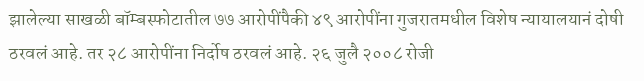झालेल्या साखळी बॉम्बस्फोटातील ७७ आरोपींपैकी ४९ आरोपींना गुजरातमधील विशेष न्यायालयानं दोषी ठरवलं आहे. तर २८ आरोपींना निर्दोष ठरवलं आहे. २६ जुलै २००८ रोजी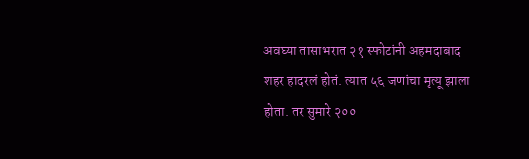अवघ्या तासाभरात २१ स्फोटांनी अहमदाबाद शहर हादरलं होतं. त्यात ५६ जणांचा मृत्यू झाला होता. तर सुमारे २००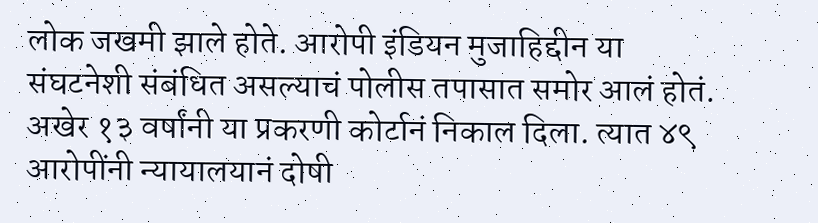लोक जखमी झाले होते. आरोपी इंडियन मुजाहिद्दीन या संघटनेशी संबंधित असल्याचं पोलीस तपासात समोर आलं होतं. अखेर १३ वर्षांनी या प्रकरणी कोर्टानं निकाल दिला. त्यात ४९ आरोपींनी न्यायालयानं दोषी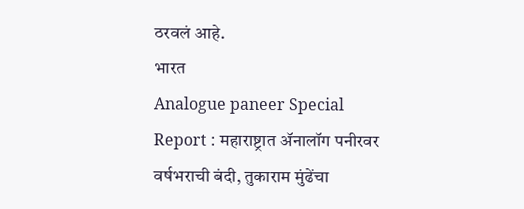ठरवलं आहे.
भारत
Analogue paneer Special Report : महाराष्ट्रात ॲनालॉग पनीरवर वर्षभराची बंदी, तुकाराम मुंढेंचा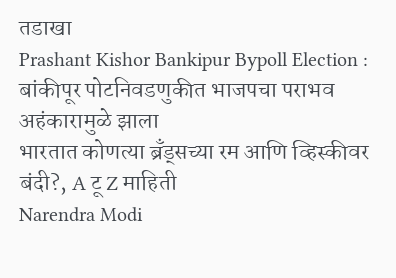तडाखा
Prashant Kishor Bankipur Bypoll Election : बांकीपूर पोटनिवडणुकीत भाजपचा पराभव अहंकारामुळे झाला
भारतात कोणत्या ब्रँड्सच्या रम आणि व्हिस्कीवर बंदी?, A टू Z माहिती
Narendra Modi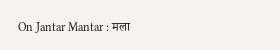On Jantar Mantar : मला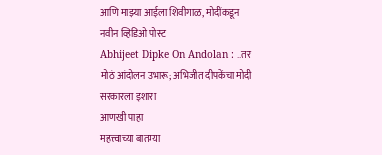आणि माझ्या आईला शिवीगाळ, मोदींकडून नवीन व्हिडिओ पोस्ट
Abhijeet Dipke On Andolan : ..तर मोठं आंदोलन उभारू; अभिजीत दीपकेंचा मोदी सरकारला इशारा
आणखी पाहा
महत्त्वाच्या बातम्या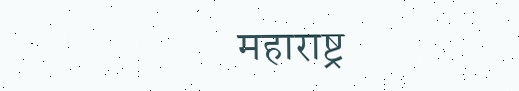महाराष्ट्र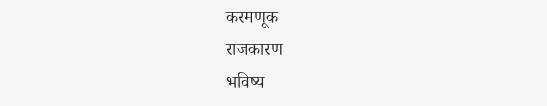करमणूक
राजकारण
भविष्य